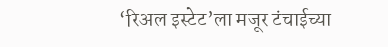‘रिअल इस्टेट’ला मजूर टंचाईच्या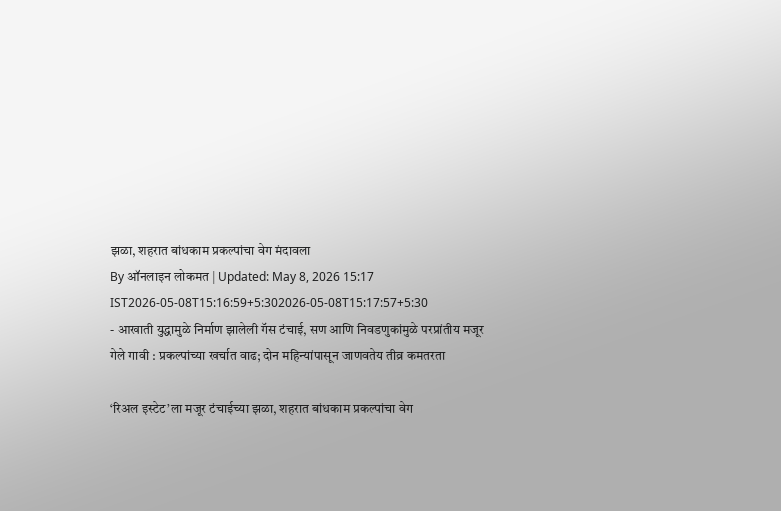झळा, शहरात बांधकाम प्रकल्पांचा वेग मंदावला
By ऑनलाइन लोकमत | Updated: May 8, 2026 15:17 IST2026-05-08T15:16:59+5:302026-05-08T15:17:57+5:30
- आखाती युद्धामुळे निर्माण झालेली गॅस टंचाई, सण आणि निवडणुकांमुळे परप्रांतीय मजूर गेले गावी : प्रकल्पांच्या खर्चात वाढ; दोन महिन्यांपासून जाणवतेय तीव्र कमतरता

‘रिअल इस्टेट’ला मजूर टंचाईच्या झळा, शहरात बांधकाम प्रकल्पांचा वेग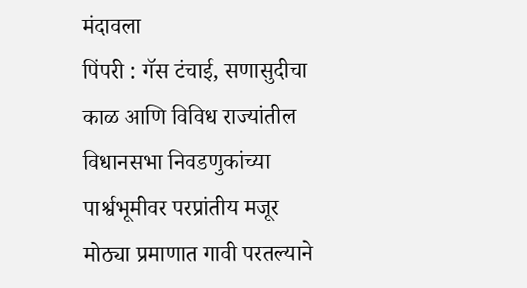मंदावला
पिंपरी : गॅस टंचाई, सणासुदीचा काळ आणि विविध राज्यांतील विधानसभा निवडणुकांच्या पार्श्वभूमीवर परप्रांतीय मजूर मोठ्या प्रमाणात गावी परतल्याने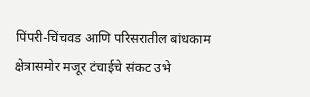पिंपरी-चिंचवड आणि परिसरातील बांधकाम क्षेत्रासमोर मजूर टंचाईचे संकट उभे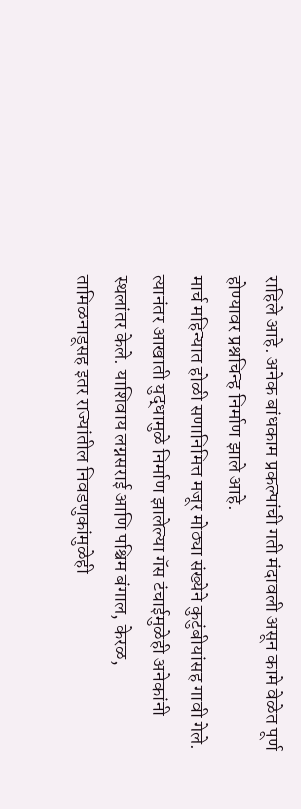राहिले आहे. अनेक बांधकाम प्रकल्पांची गती मंदावली असून कामे वेळेत पूर्ण होण्यावर प्रश्नचिन्ह निर्माण झाले आहे.
मार्च महिन्यात होळी सणानिमित्त मजूर मोठ्या संख्येने कुटुंबीयांसह गावी गेले. त्यानंतर आखाती युद्धामुळे निर्माण झालेल्या गॅस टंचाईमुळेही अनेकांनी स्थलांतर केले. याशिवाय लग्नसराई आणि पश्चिम बंगाल, केरळ, तामिळनाडूसह इतर राज्यांतील निवडणुकांमुळेही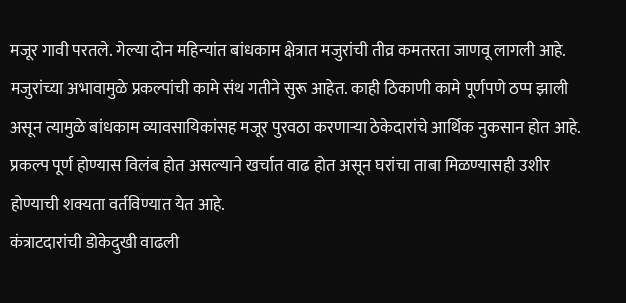मजूर गावी परतले. गेल्या दोन महिन्यांत बांधकाम क्षेत्रात मजुरांची तीव्र कमतरता जाणवू लागली आहे.
मजुरांच्या अभावामुळे प्रकल्पांची कामे संथ गतीने सुरू आहेत. काही ठिकाणी कामे पूर्णपणे ठप्प झाली असून त्यामुळे बांधकाम व्यावसायिकांसह मजूर पुरवठा करणाऱ्या ठेकेदारांचे आर्थिक नुकसान होत आहे. प्रकल्प पूर्ण होण्यास विलंब होत असल्याने खर्चात वाढ होत असून घरांचा ताबा मिळण्यासही उशीर होण्याची शक्यता वर्तविण्यात येत आहे.
कंत्राटदारांची डोकेदुखी वाढली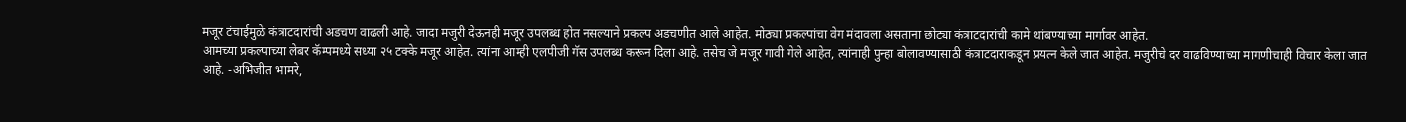मजूर टंचाईमुळे कंत्राटदारांची अडचण वाढली आहे. जादा मजुरी देऊनही मजूर उपलब्ध होत नसल्याने प्रकल्प अडचणीत आले आहेत. मोठ्या प्रकल्पांचा वेग मंदावला असताना छोट्या कंत्राटदारांची कामे थांबण्याच्या मार्गावर आहेत.
आमच्या प्रकल्पाच्या लेबर कॅम्पमध्ये सध्या २५ टक्के मजूर आहेत. त्यांना आम्ही एलपीजी गॅस उपलब्ध करून दिला आहे. तसेच जे मजूर गावी गेले आहेत, त्यांनाही पुन्हा बोलावण्यासाठी कंत्राटदाराकडून प्रयत्न केले जात आहेत. मजुरीचे दर वाढविण्याच्या मागणीचाही विचार केला जात आहे. -अभिजीत भामरे,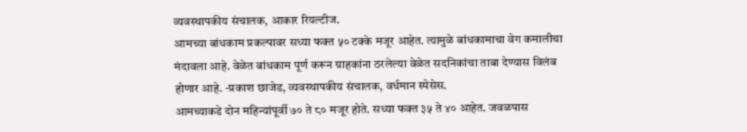व्यवस्थापकीय संचालक, आकार रियल्टीज.
आमच्या बांधकाम प्रकल्पावर सध्या फक्त ५० टक्के मजूर आहेत. त्यामुळे बांधकामाचा वेग कमालीचा मंदावला आहे. वेळेत बांधकाम पूर्ण करून ग्राहकांना ठरलेल्या वेळेत सदनिकांचा ताबा देण्यास विलंब होणार आहे. -प्रकाश छाजेड, व्यवस्थापकीय संचालक, वर्धमान स्पेसेस.
आमच्याकडे दोन महिन्यांपूर्वी ७० ते ८० मजूर होते. सध्या फक्त ३५ ते ४० आहेत. जवळपास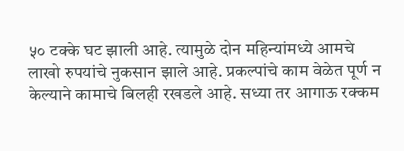५० टक्के घट झाली आहे. त्यामुळे दोन महिन्यांमध्ये आमचे लाखो रुपयांचे नुकसान झाले आहे. प्रकल्पांचे काम वेळेत पूर्ण न केल्याने कामाचे बिलही रखडले आहे. सध्या तर आगाऊ रक्कम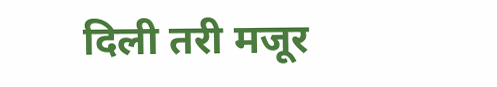दिली तरी मजूर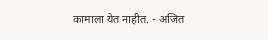कामाला येत नाहीत. - अजित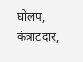घोलप, कंत्राटदार,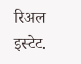रिअल इस्टेट.